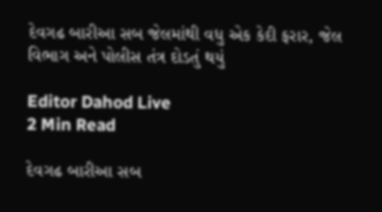દેવગઢ બારીઆ સબ જેલમાંથી વધુ એક કેદી ફરાર, જેલ વિભાગ અને પોલીસ તંત્ર દોડતું થયું

Editor Dahod Live
2 Min Read

દેવગઢ બારીઆ સબ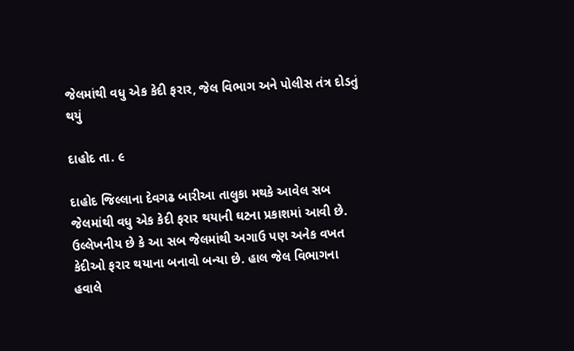જેલમાંથી વધુ એક કેદી ફરાર, જેલ વિભાગ અને પોલીસ તંત્ર દોડતું થયું

દાહોદ તા. ૯

દાહોદ જિલ્લાના દેવગઢ બારીઆ તાલુકા મથકે આવેલ સબ જેલમાંથી વધુ એક કેદી ફરાર થયાની ઘટના પ્રકાશમાં આવી છે. ઉલ્લેખનીય છે કે આ સબ જેલમાંથી અગાઉ પણ અનેક વખત કેદીઓ ફરાર થયાના બનાવો બન્યા છે. હાલ જેલ વિભાગના હવાલે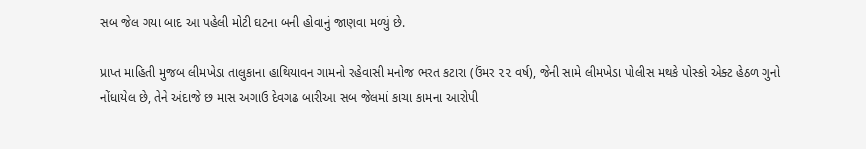સબ જેલ ગયા બાદ આ પહેલી મોટી ઘટના બની હોવાનું જાણવા મળ્યું છે.

પ્રાપ્ત માહિતી મુજબ લીમખેડા તાલુકાના હાથિયાવન ગામનો રહેવાસી મનોજ ભરત કટારા (ઉંમર ૨૨ વર્ષ), જેની સામે લીમખેડા પોલીસ મથકે પોસ્કો એક્ટ હેઠળ ગુનો નોંધાયેલ છે, તેને અંદાજે છ માસ અગાઉ દેવગઢ બારીઆ સબ જેલમાં કાચા કામના આરોપી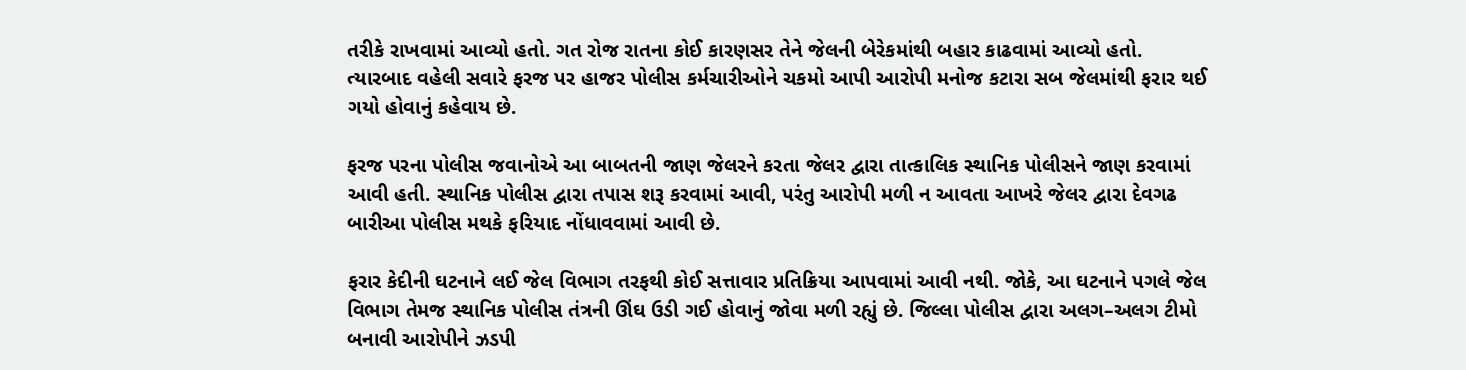તરીકે રાખવામાં આવ્યો હતો. ગત રોજ રાતના કોઈ કારણસર તેને જેલની બેરેકમાંથી બહાર કાઢવામાં આવ્યો હતો. ત્યારબાદ વહેલી સવારે ફરજ પર હાજર પોલીસ કર્મચારીઓને ચકમો આપી આરોપી મનોજ કટારા સબ જેલમાંથી ફરાર થઈ ગયો હોવાનું કહેવાય છે.

ફરજ પરના પોલીસ જવાનોએ આ બાબતની જાણ જેલરને કરતા જેલર દ્વારા તાત્કાલિક સ્થાનિક પોલીસને જાણ કરવામાં આવી હતી. સ્થાનિક પોલીસ દ્વારા તપાસ શરૂ કરવામાં આવી, પરંતુ આરોપી મળી ન આવતા આખરે જેલર દ્વારા દેવગઢ બારીઆ પોલીસ મથકે ફરિયાદ નોંધાવવામાં આવી છે.

ફરાર કેદીની ઘટનાને લઈ જેલ વિભાગ તરફથી કોઈ સત્તાવાર પ્રતિક્રિયા આપવામાં આવી નથી. જોકે, આ ઘટનાને પગલે જેલ વિભાગ તેમજ સ્થાનિક પોલીસ તંત્રની ઊંઘ ઉડી ગઈ હોવાનું જોવા મળી રહ્યું છે. જિલ્લા પોલીસ દ્વારા અલગ–અલગ ટીમો બનાવી આરોપીને ઝડપી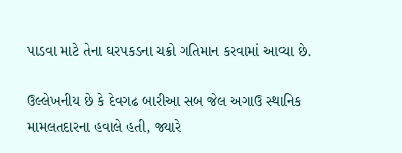પાડવા માટે તેના ઘરપકડના ચક્રો ગતિમાન કરવામાં આવ્યા છે.

ઉલ્લેખનીય છે કે દેવગઢ બારીઆ સબ જેલ અગાઉ સ્થાનિક મામલતદારના હવાલે હતી, જ્યારે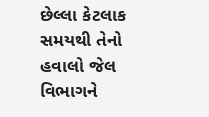છેલ્લા કેટલાક સમયથી તેનો હવાલો જેલ વિભાગને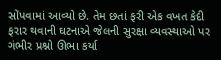સોંપવામાં આવ્યો છે. તેમ છતાં ફરી એક વખત કેદી ફરાર થવાની ઘટનાએ જેલની સુરક્ષા વ્યવસ્થાઓ પર ગંભીર પ્રશ્નો ઊભા કર્યા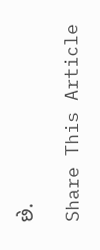છે.

Share This Article